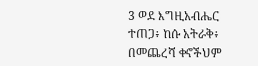3 ወደ እግዚአብሔር ተጠጋ፥ ከሱ አትራቅ፥ በመጨረሻ ቀኖችህም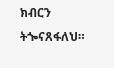ክብርን ትጐናጸፋለህ።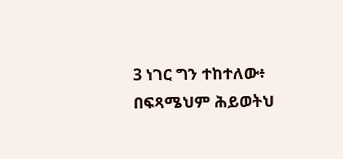3 ነገር ግን ተከተለው፥ በፍጻሜህም ሕይወትህ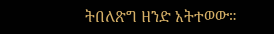ትበለጽግ ዘንድ አትተወው።